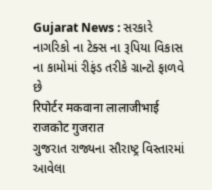Gujarat News : સરકારે નાગરિકો ના ટેક્સ ના રૂપિયા વિકાસ ના કામોમાં રીફંડ તરીકે ગ્રાન્ટો ફાળવે છે
रिपोर्टर मकवाना लालाजीभाई राजकोट गुजरात
ગુજરાત રાજ્યના સૌરાષ્ટ્ર વિસ્તારમાં આવેલા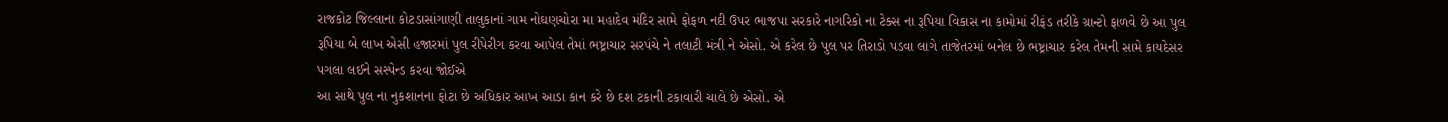રાજકોટ જિલ્લાના કોટડાસાંગાણી તાલુકાનાં ગામ નોઘણચોરા મા મહાદેવ મંદિર સામે ફોફળ નદી ઉપર ભાજપા સરકારે નાગરિકો ના ટેક્સ ના રૂપિયા વિકાસ ના કામોમાં રીફંડ તરીકે ગ્રાન્ટો ફાળવે છે આ પુલ રૂપિયા બે લાખ એસી હજારમાં પુલ રીપેરીગ કરવા આપેલ તેમાં ભષ્ટ્રાચાર સરપંચે ને તલાટી મંત્રી ને એસો. એ કરેલ છે પુલ પર તિરાડો પડવા લાગે તાજેતરમાં બનેલ છે ભષ્ટ્રાચાર કરેલ તેમની સામે કાયદેસર પગલા લઈને સસ્પેન્ડ કરવા જોઈએ
આ સાથે પુલ ના નુકશાનના ફોટા છે અધિકાર આખ આડા કાન કરે છે દશ ટકાની ટકાવારી ચાલે છે એસો. એ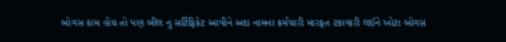બોગસ કામ હોય તો પણ બીલ નુ સર્ટિફિકેટ આપીને અદા નામના ક્રર્મચારી મારફત ટકાવારી લઈને ખોટા બોગસ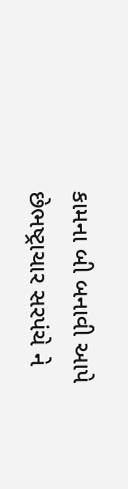કામના બી બનાવી આપે છેભષ્ટ્રાચાર સરપંચે ને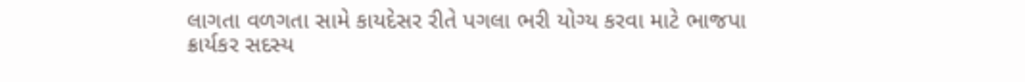લાગતા વળગતા સામે કાયદેસર રીતે પગલા ભરી યોગ્ય કરવા માટે ભાજપા ક્રાર્યકર સદસ્ય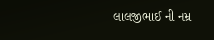લાલજીભાઈ ની નમ્ર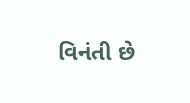વિનંતી છે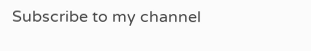Subscribe to my channel